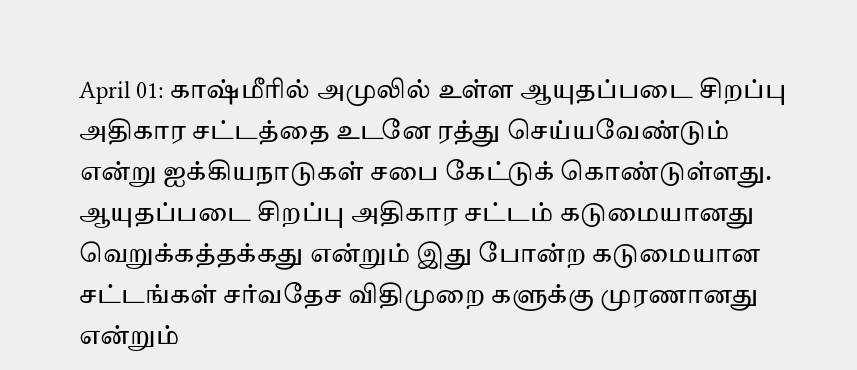April 01: காஷ்மீரில் அமுலில் உள்ள ஆயுதப்படை சிறப்பு அதிகார சட்டத்தை உடனே ரத்து செய்யவேண்டும் என்று ஐக்கியநாடுகள் சபை கேட்டுக் கொண்டுள்ளது.
ஆயுதப்படை சிறப்பு அதிகார சட்டம் கடுமையானது வெறுக்கத்தக்கது என்றும் இது போன்ற கடுமையான சட்டங்கள் சர்வதேச விதிமுறை களுக்கு முரணானது என்றும்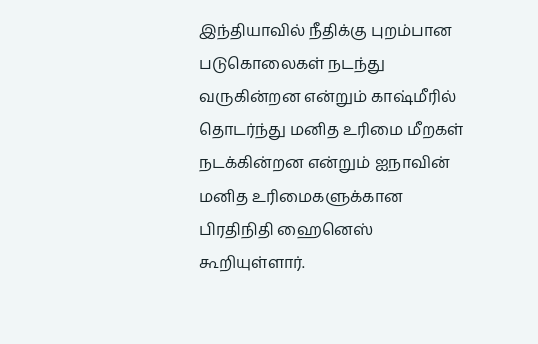இந்தியாவில் நீதிக்கு புறம்பான படுகொலைகள் நடந்து வருகின்றன என்றும் காஷ்மீரில் தொடர்ந்து மனித உரிமை மீறகள் நடக்கின்றன என்றும் ஐநாவின் மனித உரிமைகளுக்கான பிரதிநிதி ஹைனெஸ் கூறியுள்ளார்.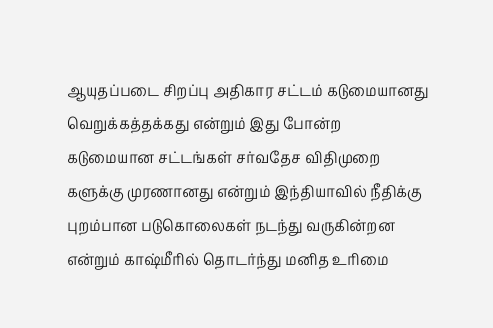ஆயுதப்படை சிறப்பு அதிகார சட்டம் கடுமையானது வெறுக்கத்தக்கது என்றும் இது போன்ற கடுமையான சட்டங்கள் சர்வதேச விதிமுறை களுக்கு முரணானது என்றும் இந்தியாவில் நீதிக்கு புறம்பான படுகொலைகள் நடந்து வருகின்றன என்றும் காஷ்மீரில் தொடர்ந்து மனித உரிமை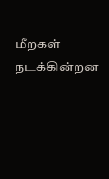மீறகள் நடக்கின்றன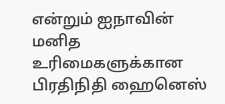என்றும் ஐநாவின் மனித உரிமைகளுக்கான பிரதிநிதி ஹைனெஸ்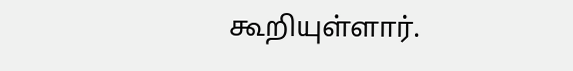கூறியுள்ளார்.